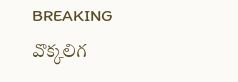BREAKING
వొక్కలిగ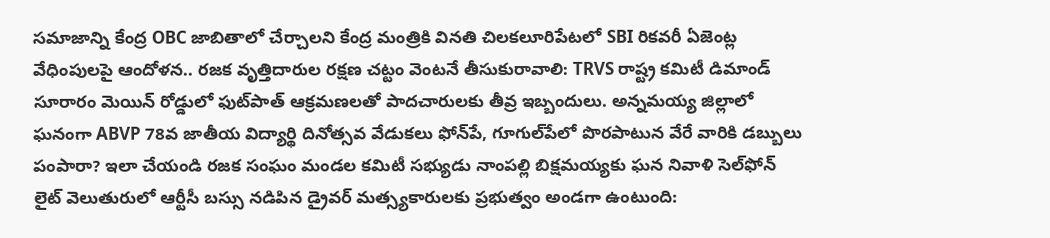సమాజాన్ని కేంద్ర OBC జాబితాలో చేర్చాలని కేంద్ర మంత్రికి వినతి చిలకలూరిపేటలో SBI రికవరీ ఏజెంట్ల వేధింపులపై ఆందోళన.. రజక వృత్తిదారుల రక్షణ చట్టం వెంటనే తీసుకురావాలి: TRVS రాష్ట్ర కమిటీ డిమాండ్ సూరారం మెయిన్ రోడ్డులో ఫుట్‌పాత్ ఆక్రమణలతో పాదచారులకు తీవ్ర ఇబ్బందులు. అన్నమయ్య జిల్లాలో ఘనంగా ABVP 78వ జాతీయ విద్యార్థి దినోత్సవ వేడుకలు ఫోన్‌పే, గూగుల్‌పేలో పొరపాటున వేరే వారికి డబ్బులు పంపారా? ఇలా చేయండి రజక సంఘం మండల కమిటీ సభ్యుడు నాంపల్లి బిక్షమయ్యకు ఘన నివాళి సెల్‌ఫోన్ లైట్ వెలుతురులో ఆర్టీసీ బస్సు నడిపిన డ్రైవర్ మత్స్యకారులకు ప్రభుత్వం అండగా ఉంటుంది: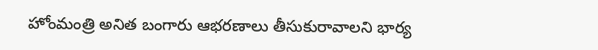హోంమంత్రి అనిత బంగారు ఆభరణాలు తీసుకురావాలని భార్య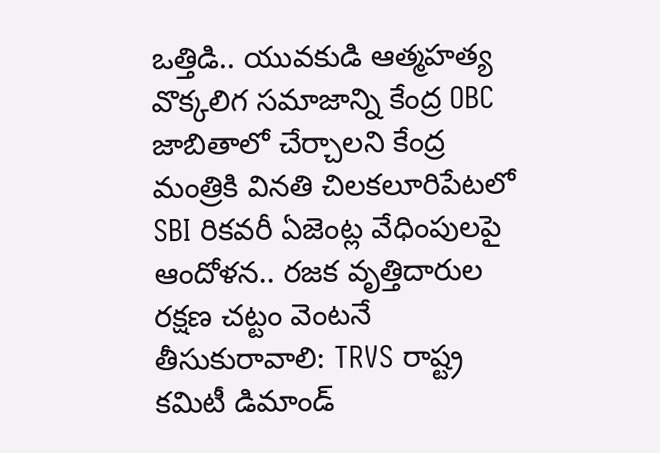ఒత్తిడి.. యువకుడి ఆత్మహత్య వొక్కలిగ సమాజాన్ని కేంద్ర OBC జాబితాలో చేర్చాలని కేంద్ర మంత్రికి వినతి చిలకలూరిపేటలో SBI రికవరీ ఏజెంట్ల వేధింపులపై ఆందోళన.. రజక వృత్తిదారుల రక్షణ చట్టం వెంటనే తీసుకురావాలి: TRVS రాష్ట్ర కమిటీ డిమాండ్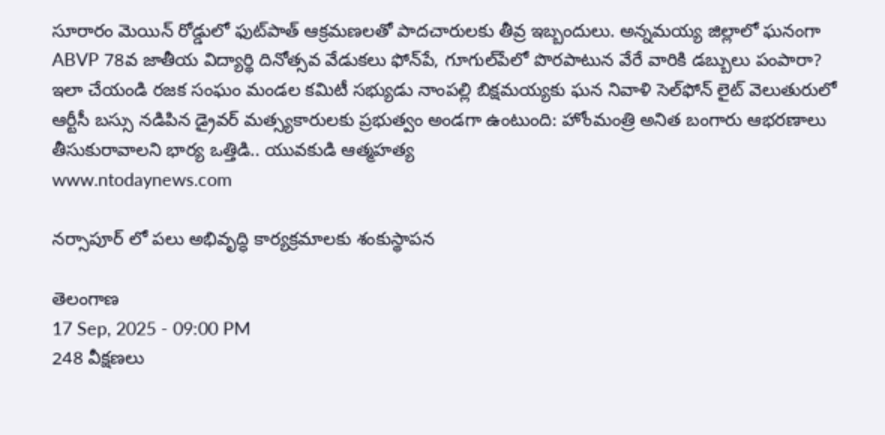సూరారం మెయిన్ రోడ్డులో ఫుట్‌పాత్ ఆక్రమణలతో పాదచారులకు తీవ్ర ఇబ్బందులు. అన్నమయ్య జిల్లాలో ఘనంగా ABVP 78వ జాతీయ విద్యార్థి దినోత్సవ వేడుకలు ఫోన్‌పే, గూగుల్‌పేలో పొరపాటున వేరే వారికి డబ్బులు పంపారా? ఇలా చేయండి రజక సంఘం మండల కమిటీ సభ్యుడు నాంపల్లి బిక్షమయ్యకు ఘన నివాళి సెల్‌ఫోన్ లైట్ వెలుతురులో ఆర్టీసీ బస్సు నడిపిన డ్రైవర్ మత్స్యకారులకు ప్రభుత్వం అండగా ఉంటుంది: హోంమంత్రి అనిత బంగారు ఆభరణాలు తీసుకురావాలని భార్య ఒత్తిడి.. యువకుడి ఆత్మహత్య
www.ntodaynews.com

నర్సాపూర్ లో పలు అభివృద్ధి కార్యక్రమాలకు శంకుస్థాపన

తెలంగాణ
17 Sep, 2025 - 09:00 PM
248 వీక్షణలు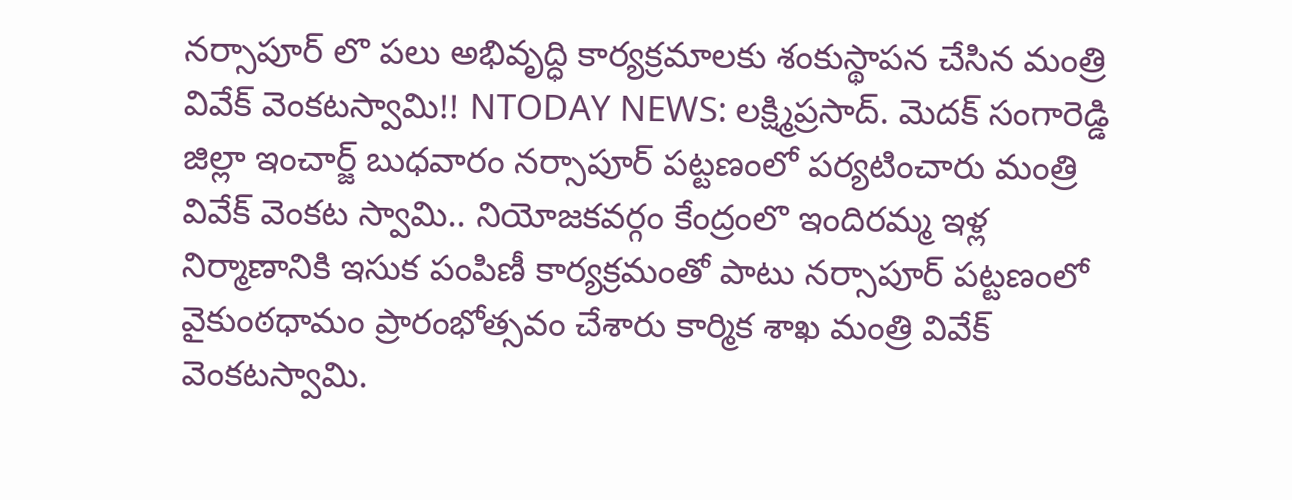నర్సాపూర్ లొ పలు అభివృద్ధి కార్యక్రమాలకు శంకుస్థాపన చేసిన మంత్రి వివేక్ వెంకటస్వామి!! NTODAY NEWS: లక్ష్మిప్రసాద్. మెదక్ సంగారెడ్డి జిల్లా ఇంచార్జ్ బుధవారం నర్సాపూర్ పట్టణంలో పర్యటించారు మంత్రి వివేక్ వెంకట స్వామి.. నియోజకవర్గం కేంద్రంలొ ఇందిరమ్మ ఇళ్ల నిర్మాణానికి ఇసుక పంపిణీ కార్యక్రమంతో పాటు నర్సాపూర్ పట్టణంలో వైకుంఠధామం ప్రారంభోత్సవం చేశారు కార్మిక శాఖ మంత్రి వివేక్ వెంకటస్వామి.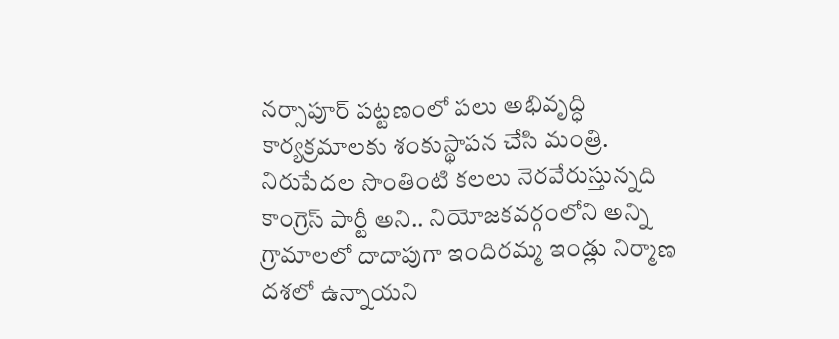నర్సాపూర్ పట్టణంలో పలు అభివృద్ధి కార్యక్రమాలకు శంకుస్థాపన చేసి మంత్రి. నిరుపేదల సొంతింటి కలలు నెరవేరుస్తున్నది కాంగ్రెస్ పార్టీ అని.. నియోజకవర్గంలోని అన్ని గ్రామాలలో దాదాపుగా ఇందిరమ్మ ఇండ్లు నిర్మాణ దశలో ఉన్నాయని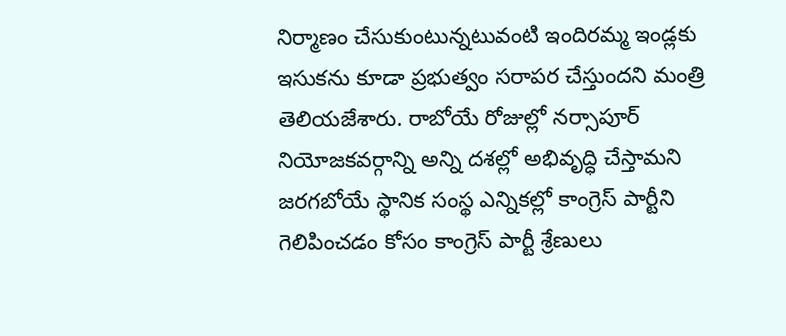నిర్మాణం చేసుకుంటున్నటువంటి ఇందిరమ్మ ఇండ్లకు ఇసుకను కూడా ప్రభుత్వం సరాపర చేస్తుందని మంత్రి తెలియజేశారు. రాబోయే రోజుల్లో నర్సాపూర్ నియోజకవర్గాన్ని అన్ని దశల్లో అభివృద్ధి చేస్తామని జరగబోయే స్థానిక సంస్థ ఎన్నికల్లో కాంగ్రెస్ పార్టీని గెలిపించడం కోసం కాంగ్రెస్ పార్టీ శ్రేణులు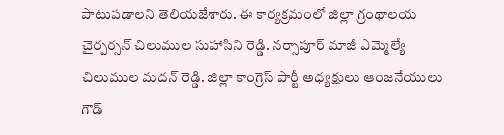పాటుపడాలని తెలియజేశారు. ఈ కార్యక్రమంలో జిల్లా గ్రంథాలయ చైర్పర్సన్ చిలుముల సుహాసిని రెడ్డి. నర్సాపూర్ మాజీ ఎమ్మెల్యే చిలుముల మదన్ రెడ్డి. జిల్లా కాంగ్రెస్ పార్టీ అధ్యక్షులు ఆంజనేయులు గౌడ్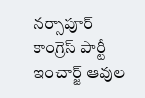నర్సాపూర్ కాంగ్రెస్ పార్టీ ఇంచార్జ్ ఆవుల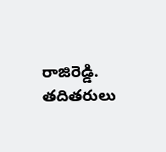రాజిరెడ్డి. తదితరులు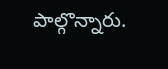పాల్గొన్నారు.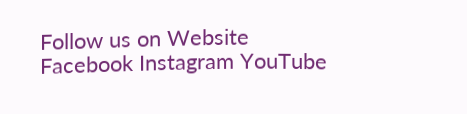Follow us on Website Facebook Instagram YouTube